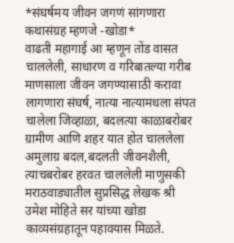*संघर्षमय जीवन जगणं सांगणारा कथासंग्रह म्हणजे -खोडा*
वाढती महागाई आ म्हणून तोंड वासत चाललेली, साधारण व गरिबातल्या गरीब माणसाला जीवन जगण्यासाठी करावा लागणारा संघर्ष, नात्या नात्यामधला संपत चालेला जिव्हाळा, बदलत्या काळाबरोबर ग्रामीण आणि शहर यात होत चाललेला अमुलाग्र बदल,बदलती जीवनशैली, त्याचबरोबर हरवत चाललेली माणुसकी मराठवाड्यातील सुप्रसिद्ध लेखक श्री उमेश मोहिते सर यांच्या खोडा काव्यसंग्रहातून पहावयास मिळते.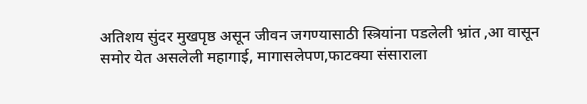अतिशय सुंदर मुखपृष्ठ असून जीवन जगण्यासाठी स्त्रियांना पडलेली भ्रांत ,आ वासून समोर येत असलेली महागाई, मागासलेपण,फाटक्या संसाराला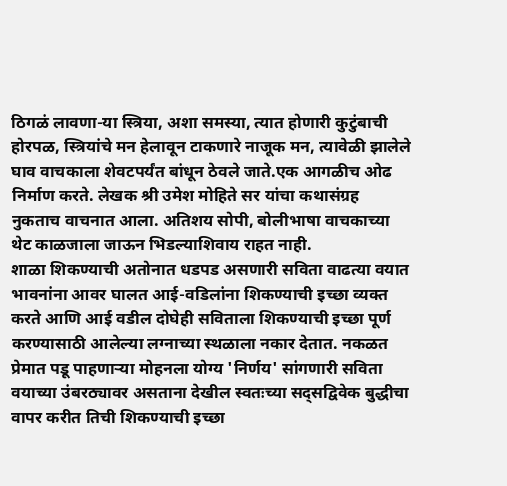ठिगळं लावणा-या स्त्रिया, अशा समस्या, त्यात होणारी कुटुंबाची होरपळ, स्त्रियांचे मन हेलावून टाकणारे नाजूक मन, त्यावेळी झालेले घाव वाचकाला शेवटपर्यंत बांधून ठेवले जाते.एक आगळीच ओढ निर्माण करते. लेखक श्री उमेश मोहिते सर यांचा कथासंग्रह नुकताच वाचनात आला. अतिशय सोपी, बोलीभाषा वाचकाच्या थेट काळजाला जाऊन भिडल्याशिवाय राहत नाही.
शाळा शिकण्याची अतोनात धडपड असणारी सविता वाढत्या वयात भावनांना आवर घालत आई-वडिलांना शिकण्याची इच्छा व्यक्त करते आणि आई वडील दोघेही सविताला शिकण्याची इच्छा पूर्ण करण्यासाठी आलेल्या लग्नाच्या स्थळाला नकार देतात. नकळत प्रेमात पडू पाहणाऱ्या मोहनला योग्य 'निर्णय' सांगणारी सविता वयाच्या उंबरठ्यावर असताना देखील स्वतःच्या सद्सद्विवेक बुद्धीचा वापर करीत तिची शिकण्याची इच्छा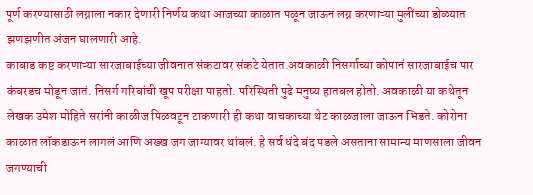पूर्ण करण्यासाठी लग्नाला नकार देणारी निर्णय कथा आजच्या काळात पळून जाऊन लग्न करणाऱ्या मुलींच्या डोळ्यात झणझणीत अंजन घालणारी आहे.
काबाड कष्ट करणाऱ्या सारजाबाईच्या जीवनात संकटावर संकटे येतात.अवकाळी निसर्गाच्या कोपानं सारजाबाईच पार कंबरडच मोडून जातं. निसर्ग गरिबांची खूप परीक्षा पाहतो. परिस्थिती पुढे मनुष्य हातबल होतो. अवकाळी या कथेतून लेखक उमेश मोहिते सरांनी काळीज पिळवटून टाकणारी ही कथा वाचकाच्या थेट काळजाला जाऊन भिडते. कोरोना काळात लॉकडाऊन लागलं आणि अख्ख जग जाग्यावर थांबलं. हे सर्व धंदे बंद पडले असताना सामान्य माणसाला जीवन जगण्याची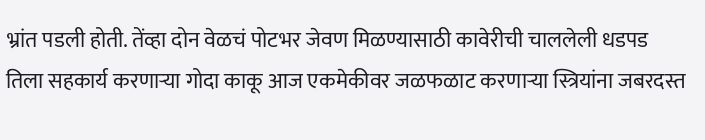भ्रांत पडली होती. तेंव्हा दोन वेळचं पोटभर जेवण मिळण्यासाठी कावेरीची चाललेली धडपड तिला सहकार्य करणाऱ्या गोदा काकू आज एकमेकीवर जळफळाट करणाऱ्या स्त्रियांना जबरदस्त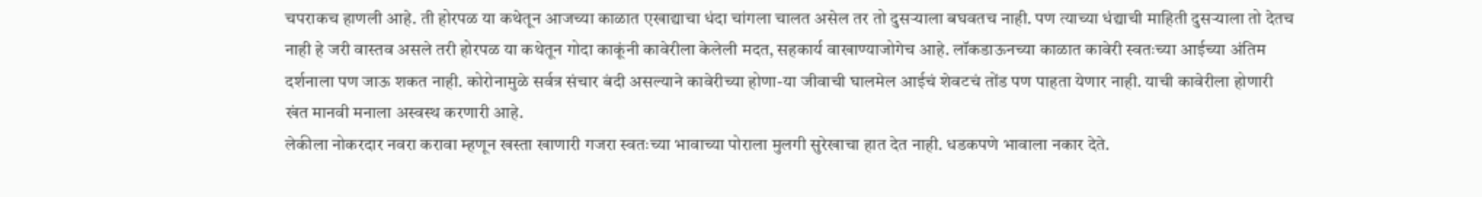चपराकच हाणली आहे. ती होरपळ या कथेतून आजच्या काळात एखाद्याचा धंदा चांगला चालत असेल तर तो दुसऱ्याला बघवतच नाही. पण त्याच्या धंद्याची माहिती दुसऱ्याला तो देतच नाही हे जरी वास्तव असले तरी होरपळ या कथेतून गोदा काकूंनी कावेरीला केलेली मदत, सहकार्य वाखाण्याजोगेच आहे. लॉकडाऊनच्या काळात कावेरी स्वतःच्या आईच्या अंतिम दर्शनाला पण जाऊ शकत नाही. कोरोनामुळे सर्वत्र संचार बंदी असल्याने कावेरीच्या होणा-या जीवाची घालमेल आईचं शेवटचं तोंड पण पाहता येणार नाही. याची कावेरीला होणारी खंत मानवी मनाला अस्वस्थ करणारी आहे.
लेकीला नोकरदार नवरा करावा म्हणून खस्ता खाणारी गजरा स्वतःच्या भावाच्या पोराला मुलगी सुरेखाचा हात देत नाही. धडकपणे भावाला नकार देते.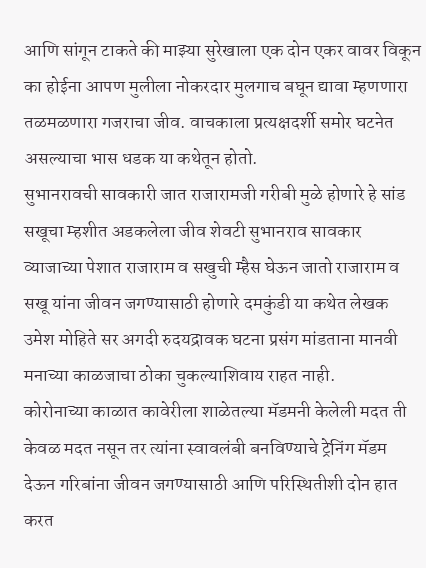आणि सांगून टाकते की माझ्या सुरेखाला एक दोन एकर वावर विकून का होईना आपण मुलीला नोकरदार मुलगाच बघून द्यावा म्हणणारा तळमळणारा गजराचा जीव. वाचकाला प्रत्यक्षदर्शी समोर घटनेत असल्याचा भास धडक या कथेतून होतो.
सुभानरावची सावकारी जात राजारामजी गरीबी मुळे होणारे हे सांड सखूचा म्हशीत अडकलेला जीव शेवटी सुभानराव सावकार व्याजाच्या पेशात राजाराम व सखुची म्हैस घेऊन जातो राजाराम व सखू यांना जीवन जगण्यासाठी होणारे दमकुंडी या कथेत लेखक उमेश मोहिते सर अगदी रुदयद्रावक घटना प्रसंग मांडताना मानवी मनाच्या काळजाचा ठोका चुकल्याशिवाय राहत नाही.
कोरोनाच्या काळात कावेरीला शाळेतल्या मॅडमनी केलेली मदत ती केवळ मदत नसून तर त्यांना स्वावलंबी बनविण्याचे ट्रेनिंग मॅडम देऊन गरिबांना जीवन जगण्यासाठी आणि परिस्थितीशी दोन हात करत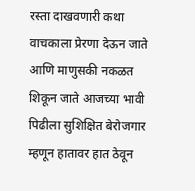रस्ता दाखवणारी कथा वाचकाला प्रेरणा देऊन जाते आणि माणुसकी नकळत शिकून जाते आजच्या भावी पिढीला सुशिक्षित बेरोजगार म्हणून हातावर हात ठेवून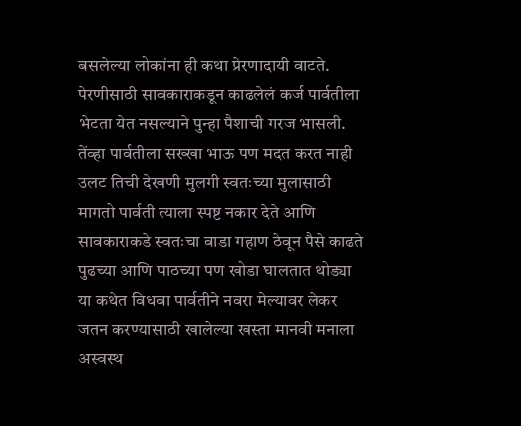बसलेल्या लोकांना ही कथा प्रेरणादायी वाटते.
पेरणीसाठी सावकाराकडून काढलेलं कर्ज पार्वतीला भेटता येत नसल्याने पुन्हा पैशाची गरज भासली. तेंव्हा पार्वतीला सख्खा भाऊ पण मदत करत नाही उलट तिची देखणी मुलगी स्वतःच्या मुलासाठी मागतो पार्वती त्याला स्पष्ट नकार देते आणि सावकाराकडे स्वतःचा वाडा गहाण ठेवून पैसे काढते पुढच्या आणि पाठच्या पण खोडा घालतात थोड्या या कथेत विधवा पार्वतीने नवरा मेल्यावर लेकर जतन करण्यासाठी खालेल्या खस्ता मानवी मनाला अस्वस्थ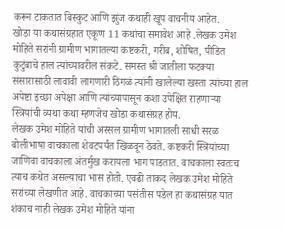करून टाकतात बिस्कुट आणि झुंज कथाही खूप वाचनीय आहेत.
खोडा या कथासंग्रहात एकूण 11 कथांचा समावेश आहे .लेखक उमेश मोहिते सरांनी ग्रामीण भागातल्या कष्टकरी, गरीब, शोषित, पीडित कुटुंबाचे हाल त्यांच्यावरील संकटे. समस्त श्री जातीला फटक्या संसारासाठी लावावी लागणारी ठिगळं त्यांनी खालेल्या खस्ता त्यांच्या हाल अपेष्टा इच्छा अपेक्षा आणि त्यांच्यापासून कशा उपेक्षित राहणाऱ्या स्त्रियांची व्यथा कथा म्हणजेच खोडा कथासंग्रह होय.
लेखक उमेश मोहिते यांची अस्सल ग्रामीण भागातली साधी सरळ बोलीभाषा वाचकाला शेवटपर्यंत खिळवून ठेवते. कष्टकरी स्त्रियांच्या जाणिवा वाचकाला अंतर्मुख करायला भाग पाडतात. वाचकाला स्वतःच त्याच कथेत असल्याचा भास होतो. एवढी ताकद लेखक उमेश मोहिते सरांच्या लेखणीत आहे. वाचकाच्या पसंतीस पडेल हा कथासंग्रह यात शंकाच नाही लेखक उमेश मोहिते यांना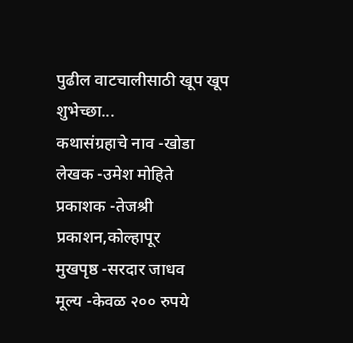पुढील वाटचालीसाठी खूप खूप शुभेच्छा...
कथासंग्रहाचे नाव -खोडा
लेखक -उमेश मोहिते
प्रकाशक -तेजश्री प्रकाशन,कोल्हापूर
मुखपृष्ठ -सरदार जाधव
मूल्य -केवळ २०० रुपये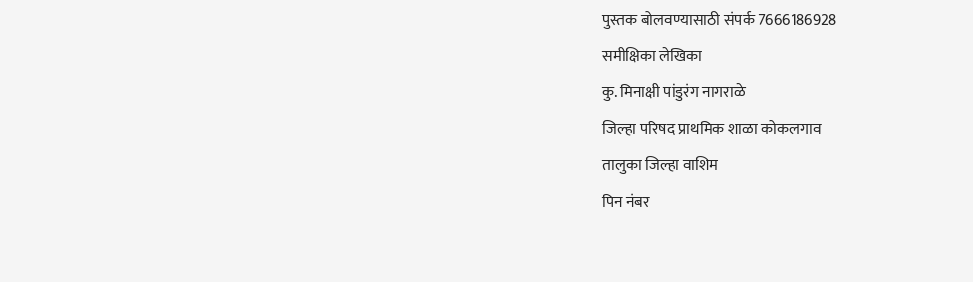पुस्तक बोलवण्यासाठी संपर्क 7666186928
समीक्षिका लेखिका
कु. मिनाक्षी पांडुरंग नागराळे
जिल्हा परिषद प्राथमिक शाळा कोकलगाव
तालुका जिल्हा वाशिम
पिन नंबर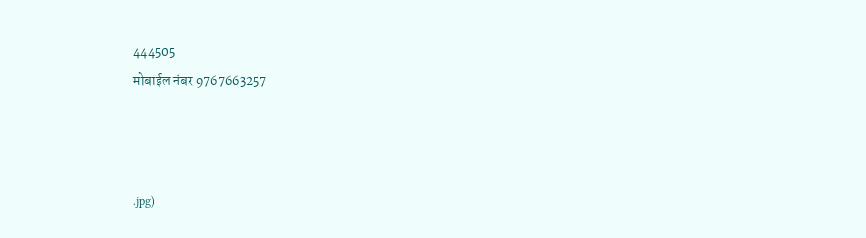444505
मोबाईल नंबर 9767663257



.jpg)